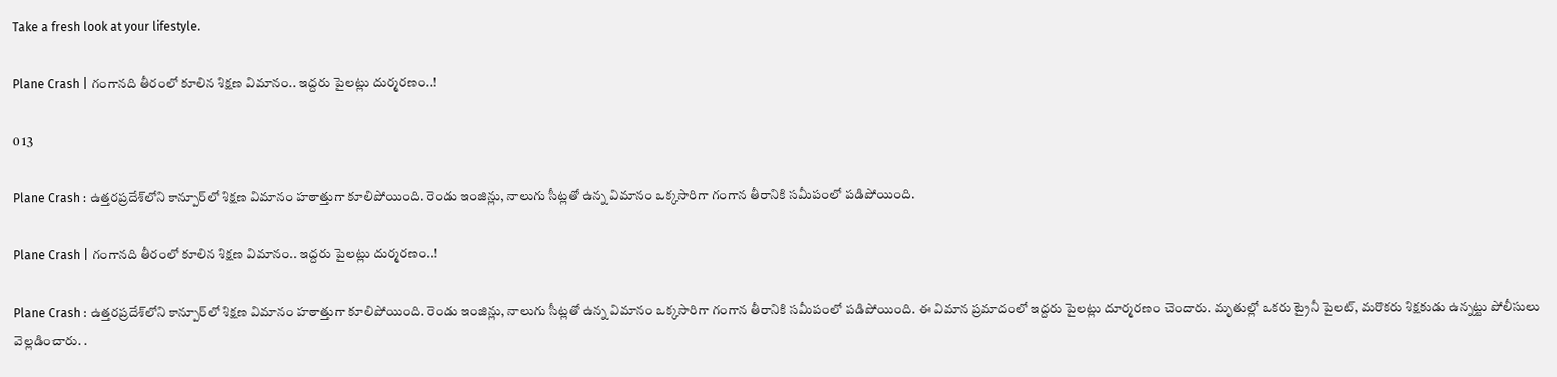Take a fresh look at your lifestyle.

Plane Crash | గంగాన‌ది తీరంలో కూలిన శిక్ష‌ణ విమానం.. ఇద్ద‌రు పైలట్లు దుర్మ‌ర‌ణం..!

0 13

Plane Crash : ఉత్త‌ర‌ప్ర‌దేశ్‌లోని కాన్పూర్‌లో శిక్ష‌ణ విమానం హ‌ఠాత్తుగా కూలిపోయింది. రెండు ఇంజిన్లు, నాలుగు సీట్ల‌తో ఉన్న విమానం ఒక్క‌సారిగా గంగాన తీరానికి స‌మీపంలో ప‌డిపోయింది.

Plane Crash | గంగాన‌ది తీరంలో కూలిన శిక్ష‌ణ విమానం.. ఇద్ద‌రు పైలట్లు దుర్మ‌ర‌ణం..!

Plane Crash : ఉత్త‌ర‌ప్ర‌దేశ్‌లోని కాన్పూర్‌లో శిక్ష‌ణ విమానం హ‌ఠాత్తుగా కూలిపోయింది. రెండు ఇంజిన్లు, నాలుగు సీట్ల‌తో ఉన్న విమానం ఒక్క‌సారిగా గంగాన తీరానికి స‌మీపంలో ప‌డిపోయింది. ఈ విమాన ప్ర‌మాదంలో ఇద్ద‌రు పైలట్లు దూర్మ‌ర‌ణం చెందారు. మృతుల్లో ఒక‌రు ట్రైనీ పైల‌ట్, మ‌రొక‌రు శిక్ష‌కుడు ఉన్న‌ట్టు పోలీసులు వెల్ల‌డించారు. .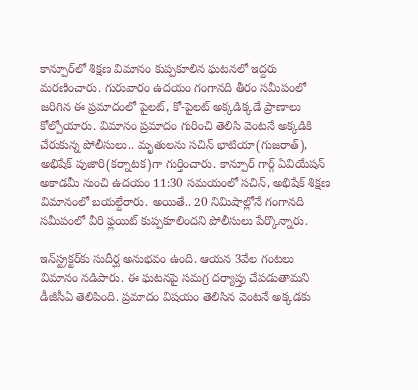కాన్పూర్‌లో శిక్ష‌ణ విమానం కుప్ప‌కూలిన ఘ‌ట‌న‌లో ఇద్ద‌రు మ‌ర‌ణించారు. గురువారం ఉదయం గంగాన‌ది తీరం స‌మీపంలో జ‌రిగిన ఈ ప్ర‌మాదంలో పైల‌ట్, కో-పైలట్ అక్క‌డిక్క‌డే ప్రాణాలు కోల్పోయారు. విమానం ప్ర‌మాదం గురించి తెలిసి వెంట‌నే అక్క‌డికి చేరుకున్న పోలీసులు.. మృతుల‌ను స‌చిన్ భాటియా(గుజ‌రాత్), అభిషేక్ పుజారి(క‌ర్నాట‌క‌)గా గుర్తించారు. కాన్పూర్ గార్గ్ ఏవియేష‌న్ అకాడ‌మీ నుంచి ఉద‌యం 11:30 స‌మ‌యంలో స‌చిన్, అభిషేక్ శిక్ష‌ణ విమానంలో బ‌య‌ల్దేరారు. అయితే.. 20 నిమిషాల్లోనే గంగాన‌ది స‌మీపంలో వీరి ఫ్ల‌యిట్ కుప్ప‌కూలిందని పోలీసులు పేర్కొన్నారు.

ఇన్‌స్ట్ర‌క్ట‌ర్‌కు సుదీర్ఘ అనుభ‌వం ఉంది. ఆయ‌న 3వేల గంట‌లు విమానం న‌డిపారు. ఈ ఘ‌ట‌న‌పై స‌మ‌గ్ర ద‌ర్యాప్తు చేప‌డుతామ‌ని డీజీసీఏ తెలిపింది. ప్ర‌మాదం విష‌యం తెలిసిన వెంట‌నే అక్క‌డ‌కు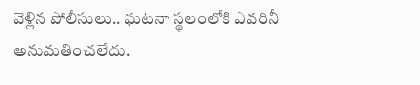వెళ్లిన పోలీసులు.. ఘ‌ట‌నా స్థ‌లంలోకి ఎవ‌రినీ అనుమ‌తించ‌లేదు.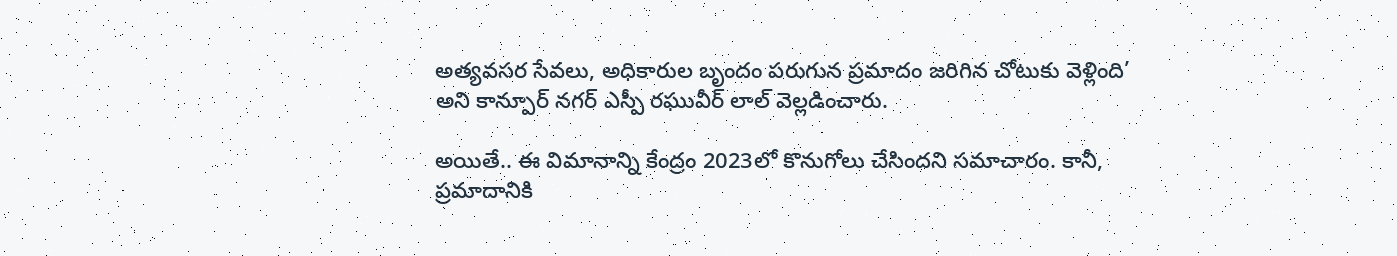అత్య‌వ‌స‌ర సేవ‌లు, అధికారుల బృందం ప‌రుగున ప్ర‌మాదం జ‌రిగిన చోటుకు వెళ్లింది’ అని కాన్పూర్ న‌గ‌ర్ ఎస్పీ ర‌ఘువీర్ లాల్ వెల్ల‌డించారు.

అయితే.. ఈ విమానాన్ని కేంద్రం 2023లో కొనుగోలు చేసిందని స‌మాచారం. కానీ, ప్ర‌మాదానికి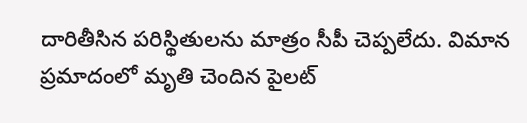దారితీసిన ప‌రిస్థితుల‌ను మాత్రం సీపీ చెప్ప‌లేదు. విమాన ప్ర‌మాదంలో మృతి చెందిన పైల‌ట్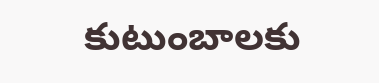కుటుంబాల‌కు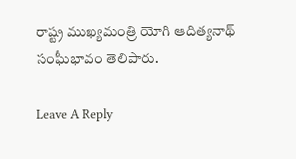రాష్ట్ర ముఖ్య‌మంత్రి యోగి ఆదిత్య‌నాథ్ సంఘీభావం తెలిపారు.

Leave A Reply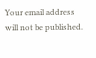Your email address will not be published.